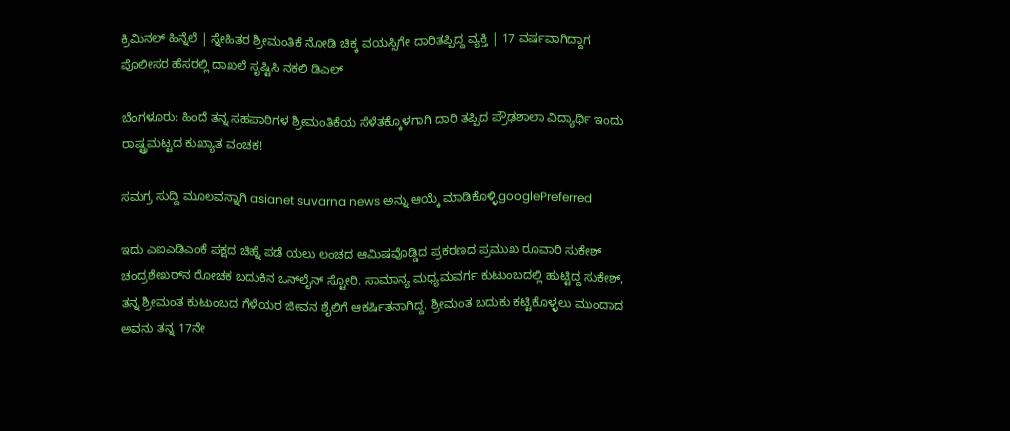ಕ್ರಿಮಿನಲ್ ಹಿನ್ನೆಲೆ | ಸ್ನೇಹಿತರ ಶ್ರೀಮಂತಿಕೆ ನೋಡಿ ಚಿಕ್ಕ ವಯಸ್ಸಿಗೇ ದಾರಿತಪ್ಪಿದ್ದ ವ್ಯಕ್ತಿ | 17 ವರ್ಷವಾಗಿದ್ದಾಗ ಪೊಲೀಸರ ಹೆಸರಲ್ಲಿ ದಾಖಲೆ ಸೃಷ್ಟಿಸಿ ನಕಲಿ ಡಿಎಲ್

ಬೆಂಗಳೂರು: ಹಿಂದೆ ತನ್ನ ಸಹಪಾಠಿಗಳ ಶ್ರೀಮಂತಿಕೆಯ ಸೆಳೆತಕ್ಕೊಳಗಾಗಿ ದಾರಿ ತಪ್ಪಿದ ಪ್ರೌಢಶಾಲಾ ವಿದ್ಯಾರ್ಥಿ ಇಂದು ರಾಷ್ಟ್ರಮಟ್ಟದ ಕುಖ್ಯಾತ ವಂಚಕ!

ಸಮಗ್ರ ಸುದ್ದಿ ಮೂಲವನ್ನಾಗಿ asianet suvarna news ಅನ್ನು ಆಯ್ಕೆ ಮಾಡಿಕೊಳ್ಳಿgooglePreferred

ಇದು ಎಐಎಡಿಎಂಕೆ ಪಕ್ಷದ ಚಿಹ್ನೆ ಪಡೆ ಯಲು ಲಂಚದ ಆಮಿಷವೊಡ್ಡಿದ ಪ್ರಕರಣದ ಪ್ರಮುಖ ರೂವಾರಿ ಸುಕೇಶ್ ಚಂದ್ರಶೇಖರ್‌ನ ರೋಚಕ ಬದುಕಿನ ಒನ್‌ಲೈನ್ ಸ್ಟೋರಿ. ಸಾಮಾನ್ಯ ಮಧ್ಯಮವರ್ಗ ಕುಟುಂಬದಲ್ಲಿ ಹುಟ್ಟಿದ್ದ ಸುಕೇಶ್, ತನ್ನ ಶ್ರೀಮಂತ ಕುಟುಂಬದ ಗೆಳೆಯರ ಜೀವನ ಶೈಲಿಗೆ ಆಕರ್ಷಿತನಾಗಿದ್ದ. ಶ್ರೀಮಂತ ಬದುಕು ಕಟ್ಟಿಕೊಳ್ಳಲು ಮುಂದಾದ ಅವನು ತನ್ನ 17ನೇ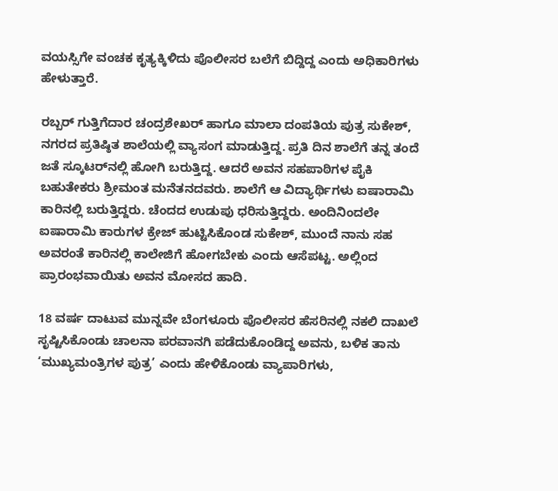ವಯಸ್ಸಿಗೇ ವಂಚಕ ಕೃತ್ಯಕ್ಕಿಳಿದು ಪೊಲೀಸರ ಬಲೆಗೆ ಬಿದ್ದಿದ್ದ ಎಂದು ಅಧಿಕಾರಿಗಳು ಹೇಳುತ್ತಾರೆ.

ರಬ್ಬರ್ ಗುತ್ತಿಗೆದಾರ ಚಂದ್ರಶೇಖರ್ ಹಾಗೂ ಮಾಲಾ ದಂಪತಿಯ ಪುತ್ರ ಸುಕೇಶ್, ನಗರದ ಪ್ರತಿಷ್ಠಿತ ಶಾಲೆಯಲ್ಲಿ ವ್ಯಾಸಂಗ ಮಾಡುತ್ತಿದ್ದ. ಪ್ರತಿ ದಿನ ಶಾಲೆಗೆ ತನ್ನ ತಂದೆ ಜತೆ ಸ್ಕೂಟರ್‌ನಲ್ಲಿ ಹೋಗಿ ಬರುತ್ತಿದ್ದ. ಆದರೆ ಅವನ ಸಹಪಾಠಿಗಳ ಪೈಕಿ ಬಹುತೇಕರು ಶ್ರೀಮಂತ ಮನೆತನದವರು. ಶಾಲೆಗೆ ಆ ವಿದ್ಯಾರ್ಥಿಗಳು ಐಷಾರಾಮಿ ಕಾರಿನಲ್ಲಿ ಬರುತ್ತಿದ್ದರು. ಚೆಂದದ ಉಡುಪು ಧರಿಸುತ್ತಿದ್ದರು. ಅಂದಿನಿಂದಲೇ ಐಷಾರಾಮಿ ಕಾರುಗಳ ಕ್ರೇಜ್ ಹುಟ್ಟಿಸಿಕೊಂಡ ಸುಕೇಶ್, ಮುಂದೆ ನಾನು ಸಹ ಅವರಂತೆ ಕಾರಿನಲ್ಲಿ ಕಾಲೇಜಿಗೆ ಹೋಗಬೇಕು ಎಂದು ಆಸೆಪಟ್ಟ. ಅಲ್ಲಿಂದ ಪ್ರಾರಂಭವಾಯಿತು ಅವನ ಮೋಸದ ಹಾದಿ.

18 ವರ್ಷ ದಾಟುವ ಮುನ್ನವೇ ಬೆಂಗಳೂರು ಪೊಲೀಸರ ಹೆಸರಿನಲ್ಲಿ ನಕಲಿ ದಾಖಲೆ ಸೃಷ್ಟಿಸಿಕೊಂಡು ಚಾಲನಾ ಪರವಾನಗಿ ಪಡೆದುಕೊಂಡಿದ್ದ ಅವನು, ಬಳಿಕ ತಾನು ‘ಮುಖ್ಯಮಂತ್ರಿಗಳ ಪುತ್ರ’ ಎಂದು ಹೇಳಿಕೊಂಡು ವ್ಯಾಪಾರಿಗಳು,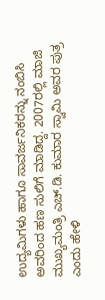ಉದ್ಯಮಿಗಳು ಹಾಗೂ ಸಾವರ್ಜನಿಕರನ್ನು ನಂಬಿಸಿ ಅವರಿಂದ ಹಣ ಸುಲಿಗೆ ಮಾಡಿದ್ದ. 2007ರಲ್ಲಿ ಮಾಜಿ ಮುಖ್ಯಮಂತ್ರಿ ಎಚ್.ಡಿ. ಕುಮಾರ ಸ್ವಾಮಿ ಅವರ ಪುತ್ರ ಎಂದು ಹೇಳಿ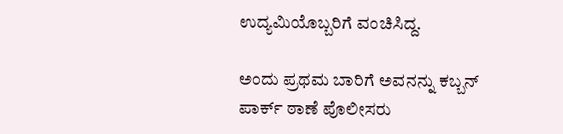ಉದ್ಯಮಿಯೊಬ್ಬರಿಗೆ ವಂಚಿಸಿದ್ದ.

ಅಂದು ಪ್ರಥಮ ಬಾರಿಗೆ ಅವನನ್ನು ಕಬ್ಬನ್ ಪಾರ್ಕ್ ಠಾಣೆ ಪೊಲೀಸರು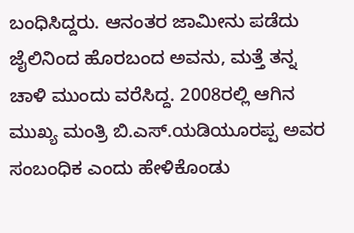ಬಂಧಿಸಿದ್ದರು. ಆನಂತರ ಜಾಮೀನು ಪಡೆದು ಜೈಲಿನಿಂದ ಹೊರಬಂದ ಅವನು, ಮತ್ತೆ ತನ್ನ ಚಾಳಿ ಮುಂದು ವರೆಸಿದ್ದ. 2008ರಲ್ಲಿ ಆಗಿನ ಮುಖ್ಯ ಮಂತ್ರಿ ಬಿ.ಎಸ್.ಯಡಿಯೂರಪ್ಪ ಅವರ ಸಂಬಂಧಿಕ ಎಂದು ಹೇಳಿಕೊಂಡು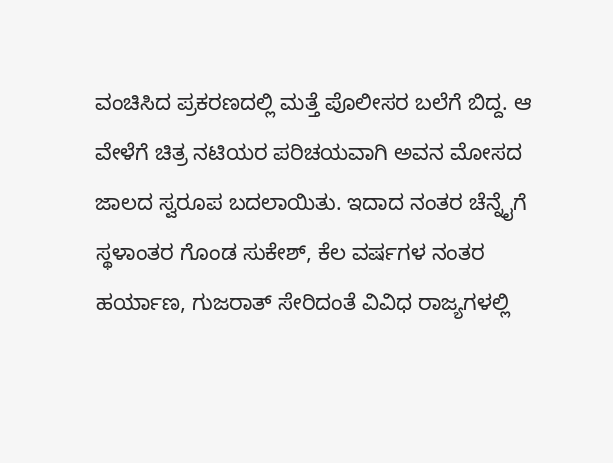ವಂಚಿಸಿದ ಪ್ರಕರಣದಲ್ಲಿ ಮತ್ತೆ ಪೊಲೀಸರ ಬಲೆಗೆ ಬಿದ್ದ. ಆ ವೇಳೆಗೆ ಚಿತ್ರ ನಟಿಯರ ಪರಿಚಯವಾಗಿ ಅವನ ಮೋಸದ ಜಾಲದ ಸ್ವರೂಪ ಬದಲಾಯಿತು. ಇದಾದ ನಂತರ ಚೆನ್ನೈಗೆ ಸ್ಥಳಾಂತರ ಗೊಂಡ ಸುಕೇಶ್, ಕೆಲ ವರ್ಷಗಳ ನಂತರ ಹರ್ಯಾಣ, ಗುಜರಾತ್ ಸೇರಿದಂತೆ ವಿವಿಧ ರಾಜ್ಯಗಳಲ್ಲಿ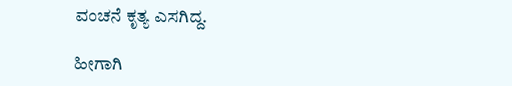ವಂಚನೆ ಕೃತ್ಯ ಎಸಗಿದ್ದ.

ಹೀಗಾಗಿ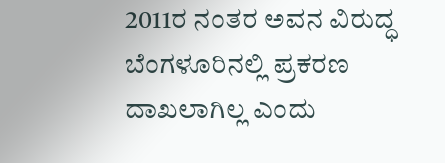2011ರ ನಂತರ ಅವನ ವಿರುದ್ಧ ಬೆಂಗಳೂರಿನಲ್ಲಿ ಪ್ರಕರಣ ದಾಖಲಾಗಿಲ್ಲ ಎಂದು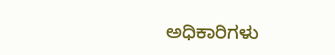ಅಧಿಕಾರಿಗಳು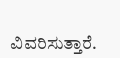ವಿವರಿಸುತ್ತಾರೆ.